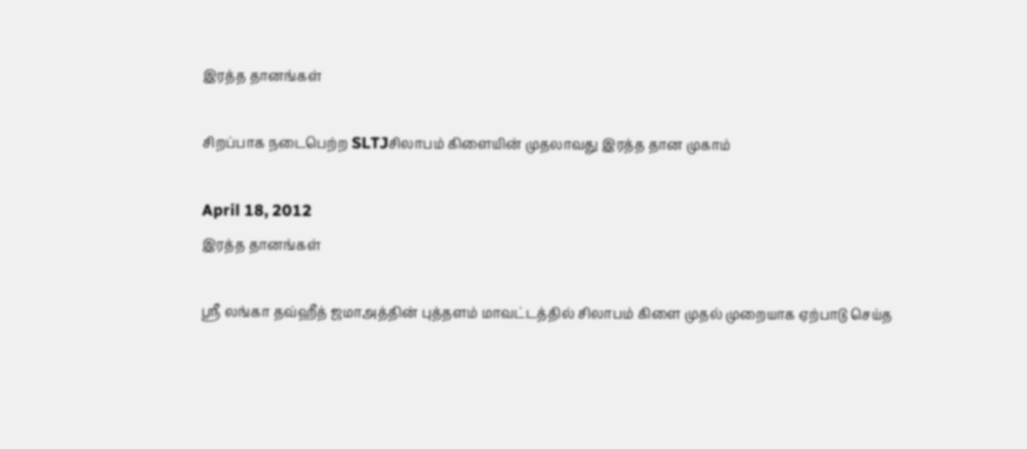இரத்த தானங்கள்

சிறப்பாக நடைபெற்ற SLTJசிலாபம் கிளையின் முதலாவது இரத்த தான முகாம்

April 18, 2012
இரத்த தானங்கள்

ஸ்ரீ லங்கா தவ்ஹீத் ஜமாஅத்தின் புத்தளம் மாவட்டத்தில் சிலாபம் கிளை முதல் முறையாக ஏற்பாடு செய்த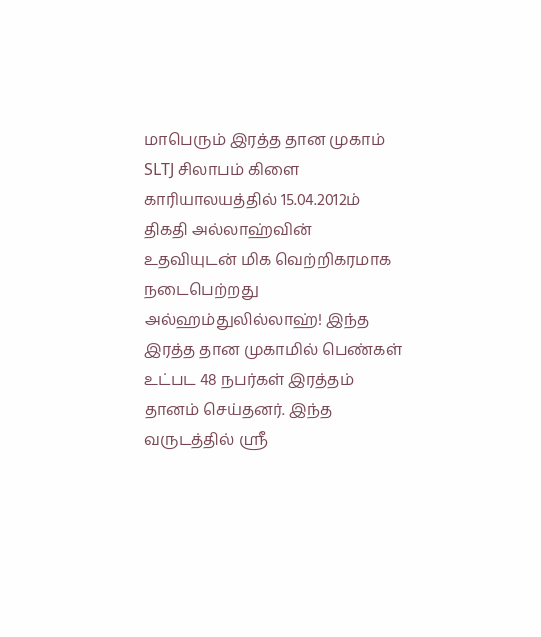மாபெரும் இரத்த தான முகாம் SLTJ சிலாபம் கிளை காரியாலயத்தில் 15.04.2012ம் திகதி அல்லாஹ்வின் உதவியுடன் மிக வெற்றிகரமாக நடைபெற்றது அல்ஹம்துலில்லாஹ்! இந்த இரத்த தான முகாமில் பெண்கள் உட்பட 48 நபர்கள் இரத்தம் தானம் செய்தனர். இந்த வருடத்தில் ஸ்ரீ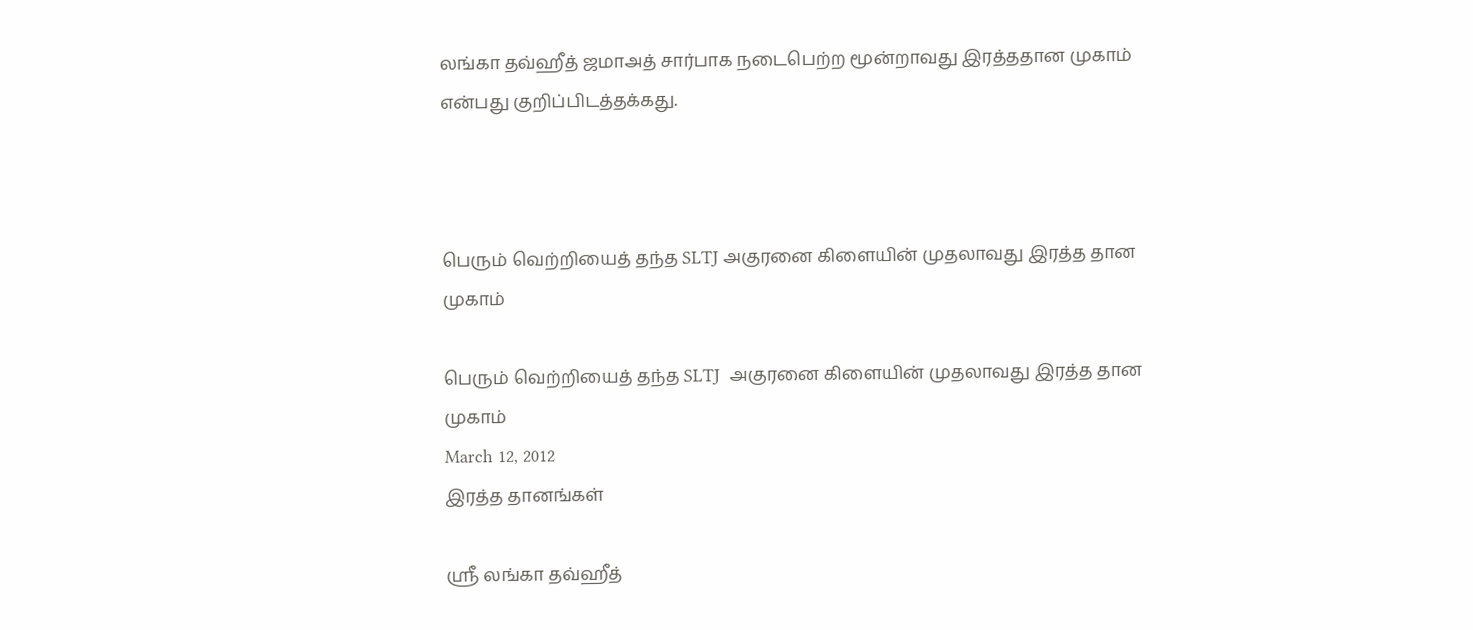லங்கா தவ்ஹீத் ஜமாஅத் சார்பாக நடைபெற்ற மூன்றாவது இரத்ததான முகாம் என்பது குறிப்பிடத்தக்கது.



பெரும் வெற்றியைத் தந்த SLTJ அகுரனை கிளையின் முதலாவது இரத்த தான முகாம்

பெரும் வெற்றியைத் தந்த SLTJ  அகுரனை கிளையின் முதலாவது இரத்த தான முகாம்
March 12, 2012
இரத்த தானங்கள்

ஸ்ரீ லங்கா தவ்ஹீத்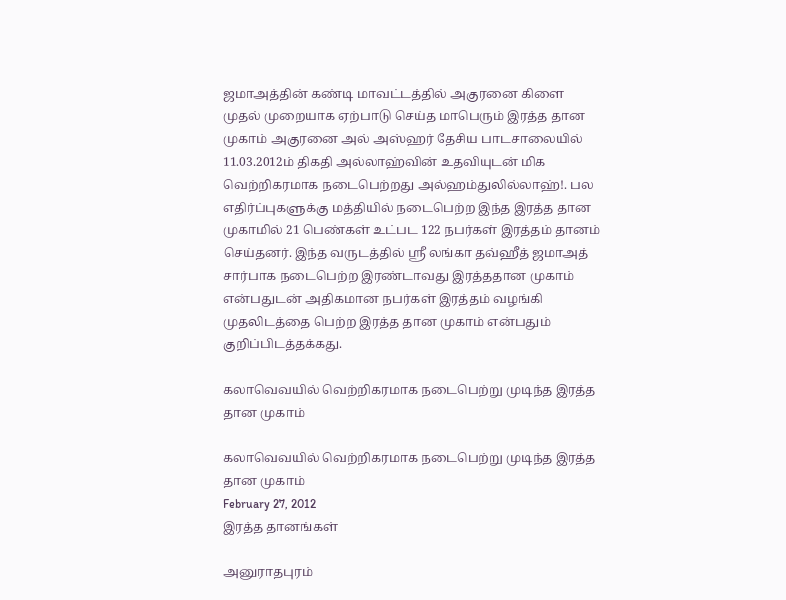ஜமாஅத்தின் கண்டி மாவட்டத்தில் அகுரனை கிளை முதல் முறையாக ஏற்பாடு செய்த மாபெரும் இரத்த தான முகாம் அகுரனை அல் அஸ்ஹர் தேசிய பாடசாலையில் 11.03.2012ம் திகதி அல்லாஹ்வின் உதவியுடன் மிக வெற்றிகரமாக நடைபெற்றது அல்ஹம்துலில்லாஹ்!. பல எதிர்ப்புகளுக்கு மத்தியில் நடைபெற்ற இந்த இரத்த தான முகாமில் 21 பெண்கள் உட்பட 122 நபர்கள் இரத்தம் தானம் செய்தனர். இந்த வருடத்தில் ஸ்ரீ லங்கா தவ்ஹீத் ஜமாஅத் சார்பாக நடைபெற்ற இரண்டாவது இரத்ததான முகாம் என்பதுடன் அதிகமான நபர்கள் இரத்தம் வழங்கி முதலிடத்தை பெற்ற இரத்த தான முகாம் என்பதும் குறிப்பிடத்தக்கது.

கலாவெவயில் வெற்றிகரமாக நடைபெற்று முடிந்த இரத்த தான முகாம்

கலாவெவயில் வெற்றிகரமாக நடைபெற்று முடிந்த இரத்த தான முகாம்
February 27, 2012
இரத்த தானங்கள்

அனுராதபுரம்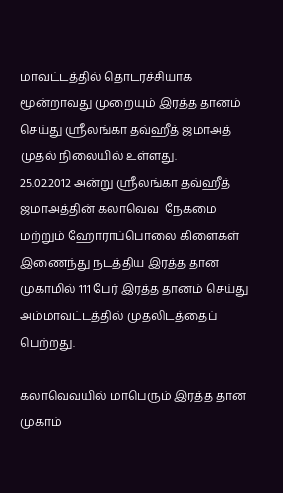மாவட்டத்தில் தொடரச்சியாக மூன்றாவது முறையும் இரத்த தானம் செய்து ஸ்ரீலங்கா தவ்ஹீத் ஜமாஅத் முதல் நிலையில் உள்ளது.
25.02.2012 அன்று ஸ்ரீலங்கா தவ்ஹீத் ஜமாஅத்தின் கலாவெவ  நேகமை மற்றும் ஹோராப்பொலை கிளைகள் இணைந்து நடத்திய இரத்த தான முகாமில் 111 பேர் இரத்த தானம் செய்து   அம்மாவட்டத்தில் முதலிடத்தைப் பெற்றது.

கலாவெவயில் மாபெரும் இரத்த தான முகாம்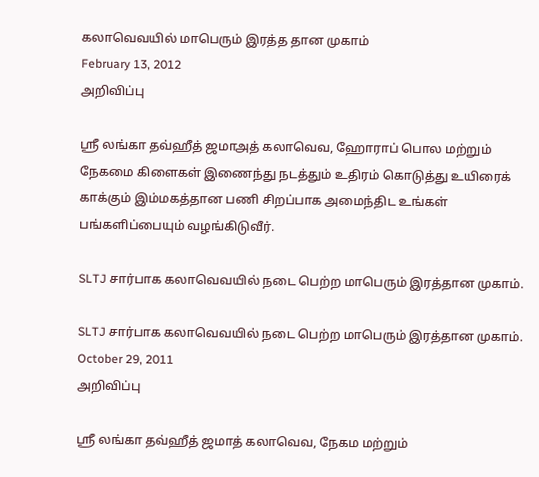கலாவெவயில் மாபெரும் இரத்த தான முகாம்
February 13, 2012
அறிவிப்பு

ஸ்ரீ லங்கா தவ்ஹீத் ஜமாஅத் கலாவெவ, ஹோராப் பொல மற்றும் நேகமை கிளைகள் இணைந்து நடத்தும் உதிரம் கொடுத்து உயிரைக் காக்கும் இம்மகத்தான பணி சிறப்பாக அமைந்திட உங்கள் பங்களிப்பையும் வழங்கிடுவீர்.

SLTJ சார்பாக கலாவெவயில் நடை பெற்ற மாபெரும் இரத்தான முகாம்.

SLTJ சார்பாக கலாவெவயில் நடை பெற்ற மாபெரும் இரத்தான முகாம்.
October 29, 2011
அறிவிப்பு

ஸ்ரீ லங்கா தவ்ஹீத் ஜமாத் கலாவெவ, நேகம மற்றும்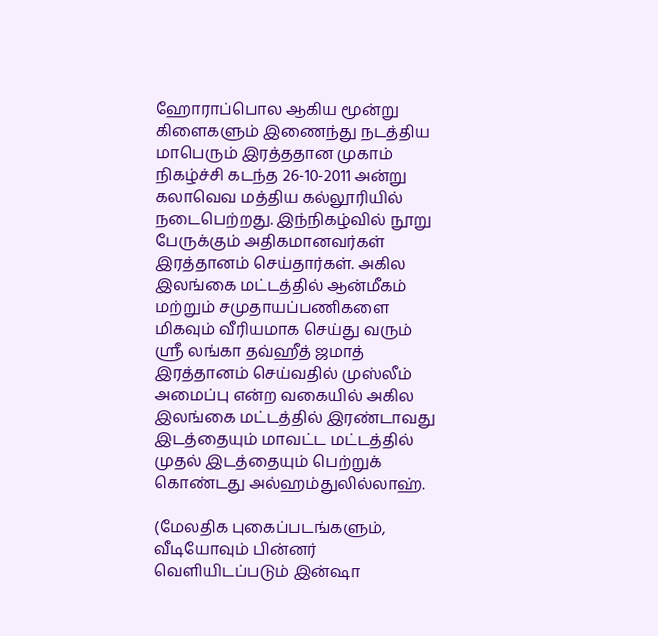ஹோராப்பொல ஆகிய மூன்று கிளைகளும் இணைந்து நடத்திய மாபெரும் இரத்ததான முகாம் நிகழ்ச்சி கடந்த 26-10-2011 அன்று கலாவெவ மத்திய கல்லூரியில் நடைபெற்றது. இந்நிகழ்வில் நூறு பேருக்கும் அதிகமானவர்கள் இரத்தானம் செய்தார்கள். அகில இலங்கை மட்டத்தில் ஆன்மீகம் மற்றும் சமுதாயப்பணிகளை மிகவும் வீரியமாக செய்து வரும் ஸ்ரீ லங்கா தவ்ஹீத் ஜமாத் இரத்தானம் செய்வதில் முஸ்லீம் அமைப்பு என்ற வகையில் அகில இலங்கை மட்டத்தில் இரண்டாவது இடத்தையும் மாவட்ட மட்டத்தில் முதல் இடத்தையும் பெற்றுக் கொண்டது அல்ஹம்துலில்லாஹ்.

(மேலதிக புகைப்படங்களும், வீடியோவும் பின்னர் வெளியிடப்படும் இன்ஷா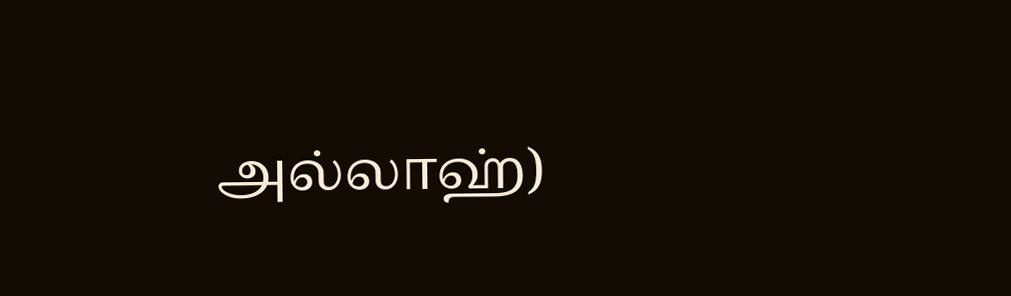அல்லாஹ்)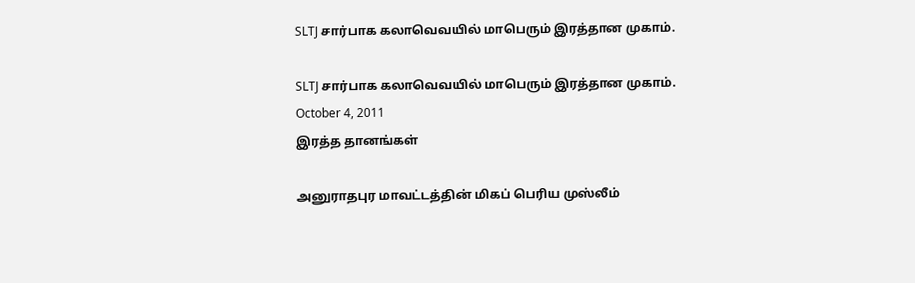SLTJ சார்பாக கலாவெவயில் மாபெரும் இரத்தான முகாம்.

SLTJ சார்பாக கலாவெவயில் மாபெரும் இரத்தான முகாம்.
October 4, 2011
இரத்த தானங்கள்

அனுராதபுர மாவட்டத்தின் மிகப் பெரிய முஸ்லீம்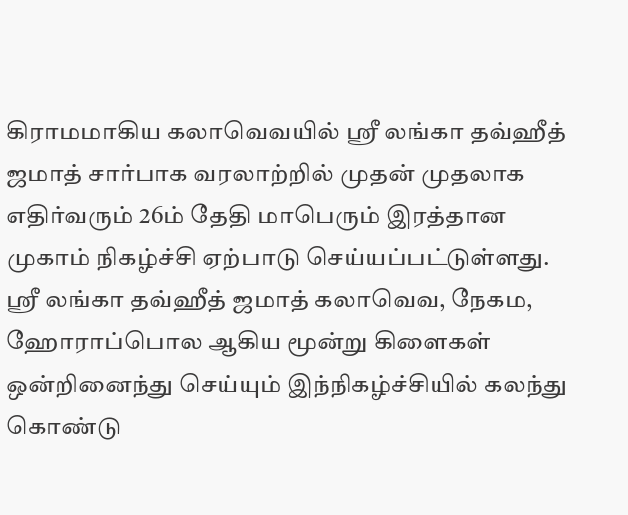கிராமமாகிய கலாவெவயில் ஸ்ரீ லங்கா தவ்ஹீத் ஜமாத் சார்பாக வரலாற்றில் முதன் முதலாக எதிர்வரும் 26ம் தேதி மாபெரும் இரத்தான முகாம் நிகழ்ச்சி ஏற்பாடு செய்யப்பட்டுள்ளது. ஸ்ரீ லங்கா தவ்ஹீத் ஜமாத் கலாவெவ, நேகம, ஹோராப்பொல ஆகிய மூன்று கிளைகள் ஒன்றினைந்து செய்யும் இந்நிகழ்ச்சியில் கலந்து கொண்டு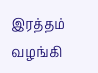இரத்தம் வழங்கி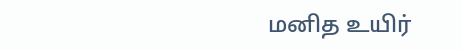மனித உயிர்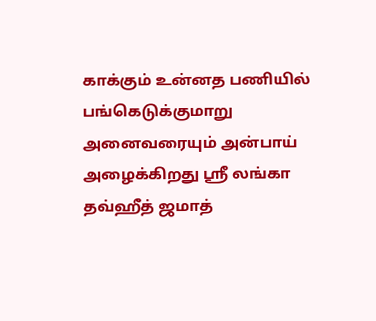காக்கும் உன்னத பணியில் பங்கெடுக்குமாறு அனைவரையும் அன்பாய் அழைக்கிறது ஸ்ரீ லங்கா தவ்ஹீத் ஜமாத்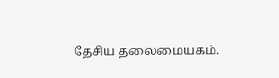தேசிய தலைமையகம்.